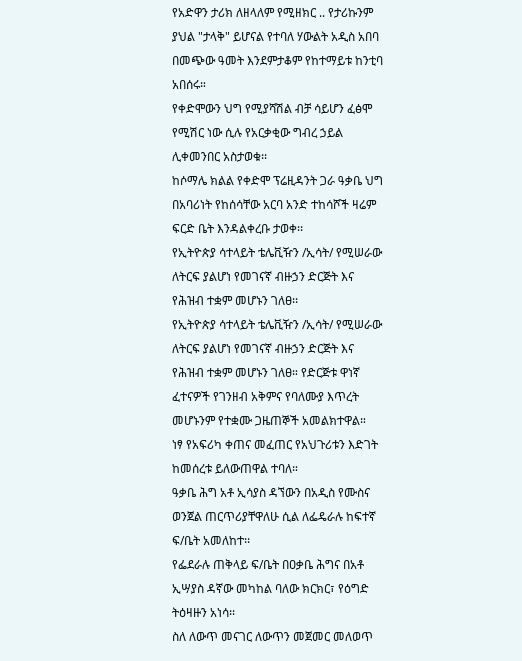የአድዋን ታሪክ ለዘላለም የሚዘክር .. የታሪኩንም ያህል "ታላቅ" ይሆናል የተባለ ሃውልት አዲስ አበባ በመጭው ዓመት እንደምታቆም የከተማይቱ ከንቲባ አበሰሩ።
የቀድሞውን ህግ የሚያሻሽል ብቻ ሳይሆን ፈፅሞ የሚሽር ነው ሲሉ የአርቃቂው ግብረ ኃይል ሊቀመንበር አስታወቁ፡፡
ከሶማሌ ክልል የቀድሞ ፕሬዚዳንት ጋራ ዓቃቤ ህግ በአባሪነት የከሰሳቸው አርባ አንድ ተከሳሾች ዛሬም ፍርድ ቤት እንዳልቀረቡ ታወቀ፡፡
የኢትዮጵያ ሳተላይት ቴሌቪዥን /ኢሳት/ የሚሠራው ለትርፍ ያልሆነ የመገናኛ ብዙኃን ድርጅት እና የሕዝብ ተቋም መሆኑን ገለፀ፡፡
የኢትዮጵያ ሳተላይት ቴሌቪዥን /ኢሳት/ የሚሠራው ለትርፍ ያልሆነ የመገናኛ ብዙኃን ድርጅት እና የሕዝብ ተቋም መሆኑን ገለፀ። የድርጅቱ ዋነኛ ፈተናዎች የገንዘብ አቅምና የባለሙያ እጥረት መሆኑንም የተቋሙ ጋዜጠኞች አመልክተዋል።
ነፃ የአፍሪካ ቀጠና መፈጠር የአህጉሪቱን እድገት ከመሰረቱ ይለውጠዋል ተባለ።
ዓቃቤ ሕግ አቶ ኢሳያስ ዳኘውን በአዲስ የሙስና ወንጀል ጠርጥሪያቸዋለሁ ሲል ለፌዴራሉ ከፍተኛ ፍ/ቤት አመለከተ፡፡
የፌደራሉ ጠቅላይ ፍ/ቤት በዐቃቤ ሕግና በአቶ ኢሣያስ ዳኛው መካከል ባለው ክርክር፣ የዕግድ ትዕዛዙን አነሳ፡፡
ስለ ለውጥ መናገር ለውጥን መጀመር መለወጥ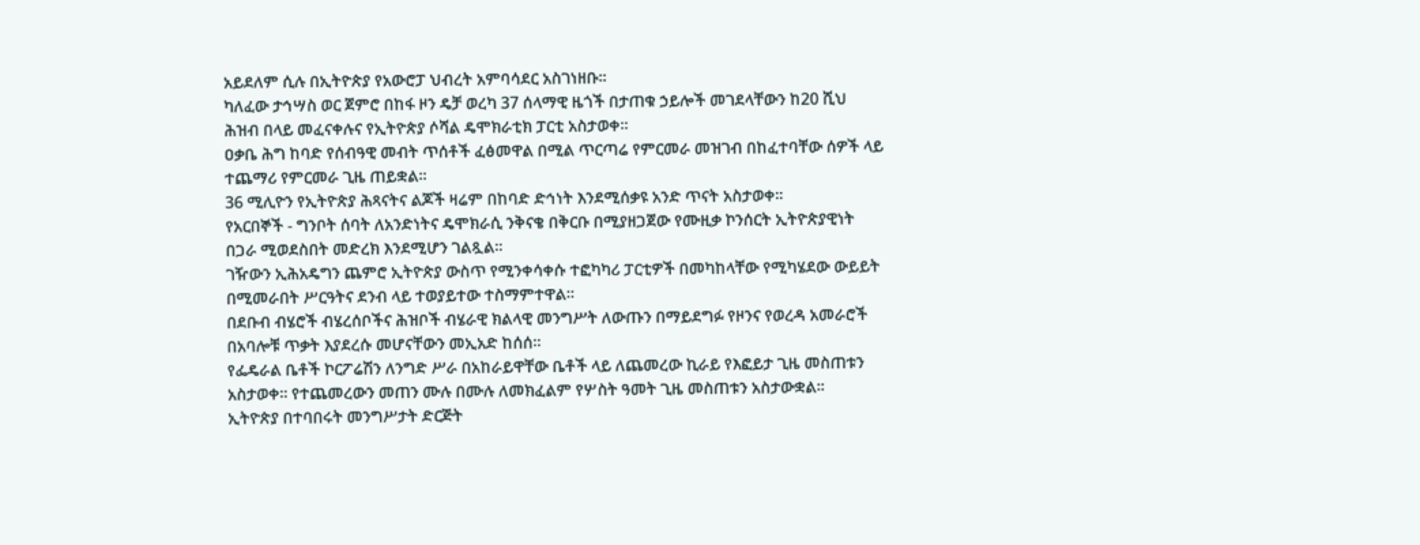አይደለም ሲሉ በኢትዮጵያ የአውሮፓ ህብረት አምባሳደር አስገነዘቡ፡፡
ካለፈው ታኅሣስ ወር ጀምሮ በከፋ ዞን ዴቻ ወረካ 37 ሰላማዊ ዜጎች በታጠቁ ኃይሎች መገደላቸውን ከ20 ሺህ ሕዝብ በላይ መፈናቀሉና የኢትዮጵያ ሶሻል ዴሞክራቲክ ፓርቲ አስታወቀ፡፡
ዐቃቤ ሕግ ከባድ የሰብዓዊ መብት ጥሰቶች ፈፅመዋል በሚል ጥርጣሬ የምርመራ መዝገብ በከፈተባቸው ሰዎች ላይ ተጨማሪ የምርመራ ጊዜ ጠይቋል።
36 ሚሊዮን የኢትዮጵያ ሕጻናትና ልጆች ዛሬም በከባድ ድኅነት እንደሚሰቃዩ አንድ ጥናት አስታወቀ፡፡
የአርበኞች - ግንቦት ሰባት ለአንድነትና ዴሞክራሲ ንቅናቄ በቅርቡ በሚያዘጋጀው የሙዚቃ ኮንሰርት ኢትዮጵያዊነት በጋራ ሚወደስበት መድረክ እንደሚሆን ገልጿል።
ገዥውን ኢሕአዴግን ጨምሮ ኢትዮጵያ ውስጥ የሚንቀሳቀሱ ተፎካካሪ ፓርቲዎች በመካከላቸው የሚካሄደው ውይይት በሚመራበት ሥርዓትና ደንብ ላይ ተወያይተው ተስማምተዋል።
በደቡብ ብሄሮች ብሄረሰቦችና ሕዝቦች ብሄራዊ ክልላዊ መንግሥት ለውጡን በማይደግፉ የዞንና የወረዳ አመራሮች በአባሎቹ ጥቃት እያደረሱ መሆናቸውን መኢአድ ከሰሰ፡፡
የፌዴራል ቤቶች ኮርፖሬሽን ለንግድ ሥራ በአከራይዋቸው ቤቶች ላይ ለጨመረው ኪራይ የእፎይታ ጊዜ መስጠቱን አስታወቀ፡፡ የተጨመረውን መጠን ሙሉ በሙሉ ለመክፈልም የሦስት ዓመት ጊዜ መስጠቱን አስታውቋል፡፡
ኢትዮጵያ በተባበሩት መንግሥታት ድርጅት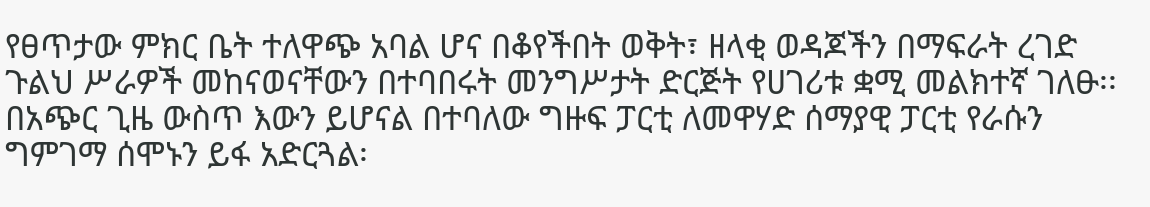የፀጥታው ምክር ቤት ተለዋጭ አባል ሆና በቆየችበት ወቅት፣ ዘላቂ ወዳጆችን በማፍራት ረገድ ጉልህ ሥራዎች መከናወናቸውን በተባበሩት መንግሥታት ድርጅት የሀገሪቱ ቋሚ መልክተኛ ገለፁ፡፡
በአጭር ጊዜ ውስጥ እውን ይሆናል በተባለው ግዙፍ ፓርቲ ለመዋሃድ ሰማያዊ ፓርቲ የራሱን ግምገማ ሰሞኑን ይፋ አድርጓል፡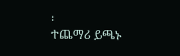፡
ተጨማሪ ይጫኑ